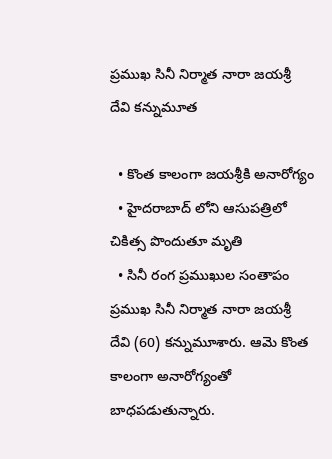ప్రముఖ సినీ నిర్మాత నారా జయశ్రీ దేవి కన్నుమూత

  • కొంత కాలంగా జయశ్రీకి అనారోగ్యం
  • హైదరాబాద్ లోని ఆసుపత్రిలో చికిత్స పొందుతూ మృతి
  • సినీ రంగ ప్రముఖుల సంతాపం
ప్రముఖ సినీ నిర్మాత నారా జయశ్రీ దేవి (60) కన్నుమూశారు. ఆమె కొంత కాలంగా అనారోగ్యంతో బాధపడుతున్నారు.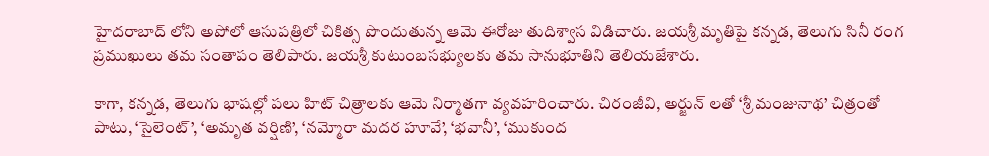హైదరాబాద్ లోని అపోలో ఆసుపత్రిలో చికిత్స పొందుతున్న ఆమె ఈరోజు తుదిశ్వాస విడిచారు. జయశ్రీ మృతిపై కన్నడ, తెలుగు సినీ రంగ ప్రముఖులు తమ సంతాపం తెలిపారు. జయశ్రీ కుటుంబసభ్యులకు తమ సానుభూతిని తెలియజేశారు.

కాగా, కన్నడ, తెలుగు భాషల్లో పలు హిట్ చిత్రాలకు ఆమె నిర్మాతగా వ్యవహరించారు. చిరంజీవి, అర్జున్ లతో ‘శ్రీ మంజునాథ’ చిత్రంతో పాటు, ‘సైలెంట్’, ‘అమృత వర్షిణి’, ‘నమ్మోరా మదర హూవే’, ‘భవానీ’, ‘ముకుంద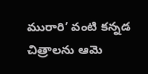మురారి’ వంటి కన్నడ చిత్రాలను ఆమె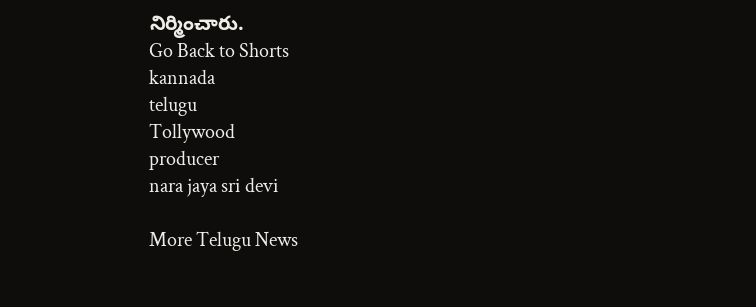నిర్మించారు.
Go Back to Shorts
kannada
telugu
Tollywood
producer
nara jaya sri devi

More Telugu News